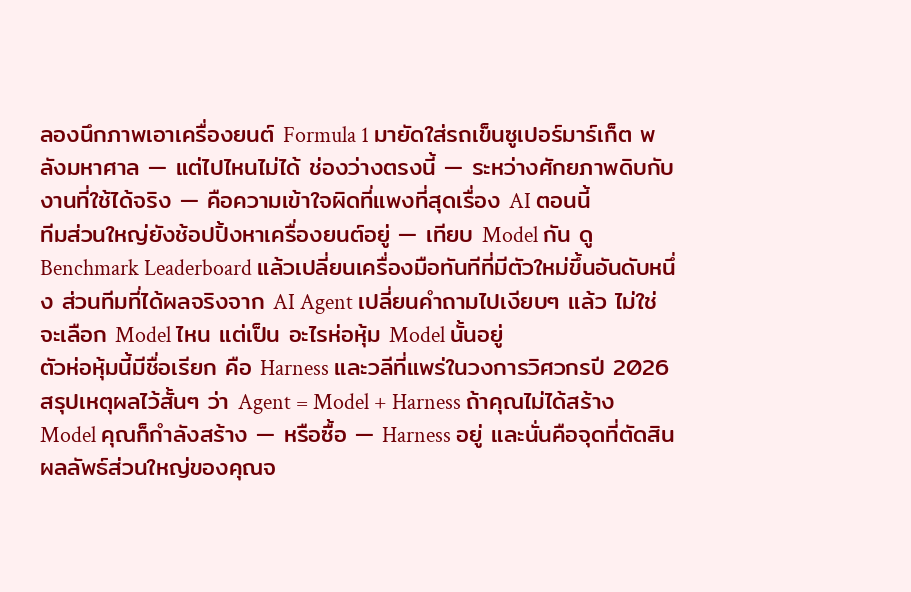ลองนึกภาพเอาเครื่องยนต์ Formula 1 มายัดใส่รถเข็นซูเปอร์มาร์เก็ต พลังมหาศาล — แต่ไปไหนไม่ได้ ช่องว่างตรงนี้ — ระหว่างศักยภาพดิบกับงานที่ใช้ได้จริง — คือความเข้าใจผิดที่แพงที่สุดเรื่อง AI ตอนนี้
ทีมส่วนใหญ่ยังช้อปปิ้งหาเครื่องยนต์อยู่ — เทียบ Model กัน ดู Benchmark Leaderboard แล้วเปลี่ยนเครื่องมือทันทีที่มีตัวใหม่ขึ้นอันดับหนึ่ง ส่วนทีมที่ได้ผลจริงจาก AI Agent เปลี่ยนคำถามไปเงียบๆ แล้ว ไม่ใช่ จะเลือก Model ไหน แต่เป็น อะไรห่อหุ้ม Model นั้นอยู่
ตัวห่อหุ้มนี้มีชื่อเรียก คือ Harness และวลีที่แพร่ในวงการวิศวกรปี 2026 สรุปเหตุผลไว้สั้นๆ ว่า Agent = Model + Harness ถ้าคุณไม่ได้สร้าง Model คุณก็กำลังสร้าง — หรือซื้อ — Harness อยู่ และนั่นคือจุดที่ตัดสินผลลัพธ์ส่วนใหญ่ของคุณจ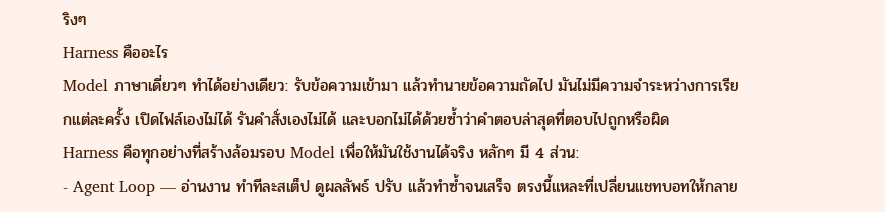ริงๆ
Harness คืออะไร
Model ภาษาเดี่ยวๆ ทำได้อย่างเดียว: รับข้อความเข้ามา แล้วทำนายข้อความถัดไป มันไม่มีความจำระหว่างการเรียกแต่ละครั้ง เปิดไฟล์เองไม่ได้ รันคำสั่งเองไม่ได้ และบอกไม่ได้ด้วยซ้ำว่าคำตอบล่าสุดที่ตอบไปถูกหรือผิด
Harness คือทุกอย่างที่สร้างล้อมรอบ Model เพื่อให้มันใช้งานได้จริง หลักๆ มี 4 ส่วน:
- Agent Loop — อ่านงาน ทำทีละสเต็ป ดูผลลัพธ์ ปรับ แล้วทำซ้ำจนเสร็จ ตรงนี้แหละที่เปลี่ยนแชทบอทให้กลาย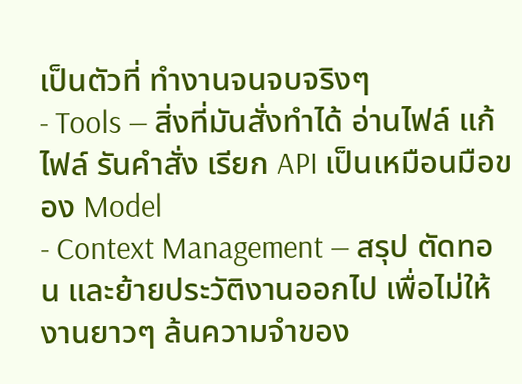เป็นตัวที่ ทำงานจนจบจริงๆ
- Tools — สิ่งที่มันสั่งทำได้ อ่านไฟล์ แก้ไฟล์ รันคำสั่ง เรียก API เป็นเหมือนมือของ Model
- Context Management — สรุป ตัดทอน และย้ายประวัติงานออกไป เพื่อไม่ให้งานยาวๆ ล้นความจำของ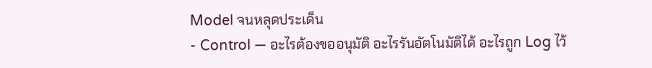Model จนหลุดประเด็น
- Control — อะไรต้องขออนุมัติ อะไรรันอัตโนมัติได้ อะไรถูก Log ไว้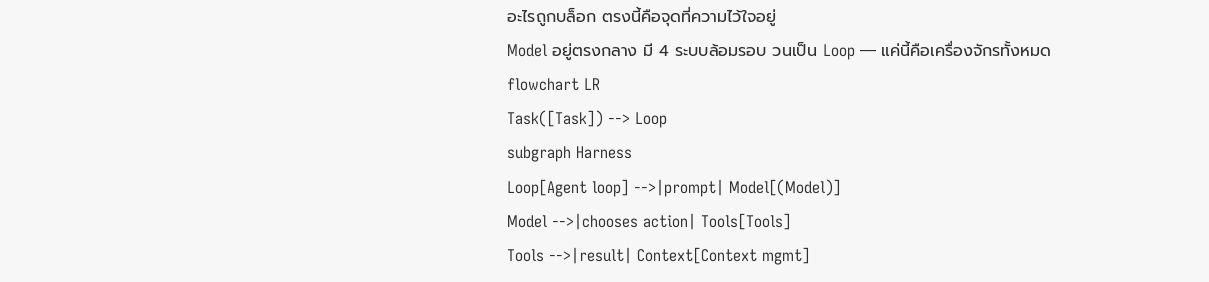อะไรถูกบล็อก ตรงนี้คือจุดที่ความไว้ใจอยู่
Model อยู่ตรงกลาง มี 4 ระบบล้อมรอบ วนเป็น Loop — แค่นี้คือเครื่องจักรทั้งหมด
flowchart LR
Task([Task]) --> Loop
subgraph Harness
Loop[Agent loop] -->|prompt| Model[(Model)]
Model -->|chooses action| Tools[Tools]
Tools -->|result| Context[Context mgmt]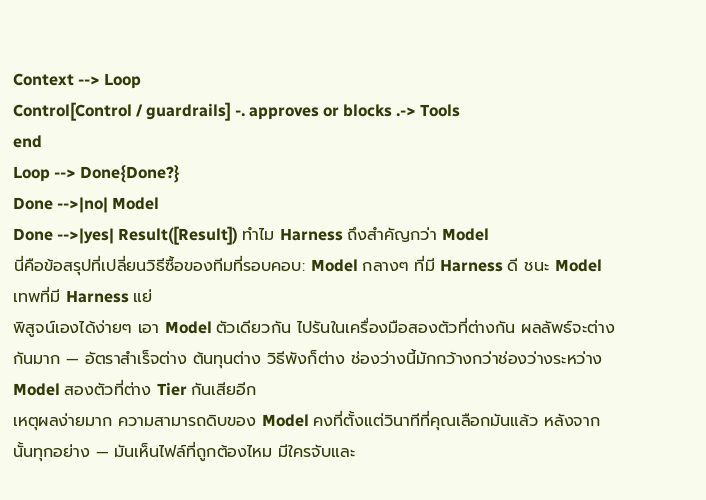Context --> Loop
Control[Control / guardrails] -. approves or blocks .-> Tools
end
Loop --> Done{Done?}
Done -->|no| Model
Done -->|yes| Result([Result]) ทำไม Harness ถึงสำคัญกว่า Model
นี่คือข้อสรุปที่เปลี่ยนวิธีซื้อของทีมที่รอบคอบ: Model กลางๆ ที่มี Harness ดี ชนะ Model เทพที่มี Harness แย่
พิสูจน์เองได้ง่ายๆ เอา Model ตัวเดียวกัน ไปรันในเครื่องมือสองตัวที่ต่างกัน ผลลัพธ์จะต่างกันมาก — อัตราสำเร็จต่าง ต้นทุนต่าง วิธีพังก็ต่าง ช่องว่างนี้มักกว้างกว่าช่องว่างระหว่าง Model สองตัวที่ต่าง Tier กันเสียอีก
เหตุผลง่ายมาก ความสามารถดิบของ Model คงที่ตั้งแต่วินาทีที่คุณเลือกมันแล้ว หลังจากนั้นทุกอย่าง — มันเห็นไฟล์ที่ถูกต้องไหม มีใครจับและ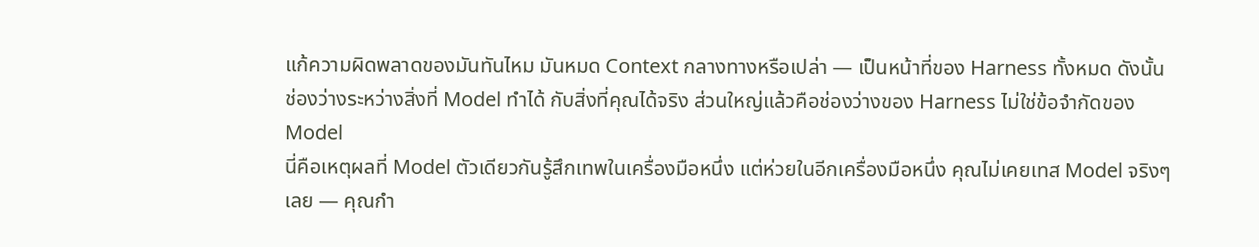แก้ความผิดพลาดของมันทันไหม มันหมด Context กลางทางหรือเปล่า — เป็นหน้าที่ของ Harness ทั้งหมด ดังนั้นช่องว่างระหว่างสิ่งที่ Model ทำได้ กับสิ่งที่คุณได้จริง ส่วนใหญ่แล้วคือช่องว่างของ Harness ไม่ใช่ข้อจำกัดของ Model
นี่คือเหตุผลที่ Model ตัวเดียวกันรู้สึกเทพในเครื่องมือหนึ่ง แต่ห่วยในอีกเครื่องมือหนึ่ง คุณไม่เคยเทส Model จริงๆ เลย — คุณกำ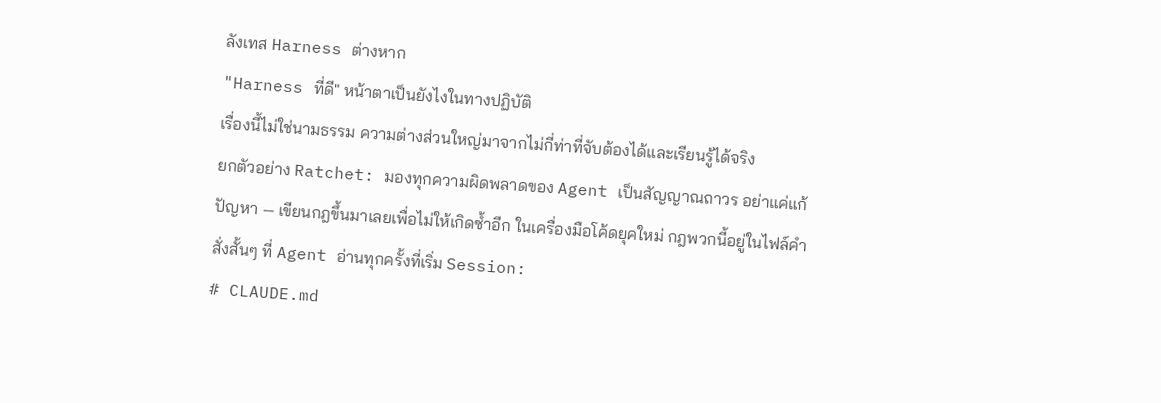ลังเทส Harness ต่างหาก
"Harness ที่ดี" หน้าตาเป็นยังไงในทางปฏิบัติ
เรื่องนี้ไม่ใช่นามธรรม ความต่างส่วนใหญ่มาจากไม่กี่ท่าที่จับต้องได้และเรียนรู้ได้จริง
ยกตัวอย่าง Ratchet: มองทุกความผิดพลาดของ Agent เป็นสัญญาณถาวร อย่าแค่แก้ปัญหา — เขียนกฎขึ้นมาเลยเพื่อไม่ให้เกิดซ้ำอีก ในเครื่องมือโค้ดยุคใหม่ กฎพวกนี้อยู่ในไฟล์คำสั่งสั้นๆ ที่ Agent อ่านทุกครั้งที่เริ่ม Session:
# CLAUDE.md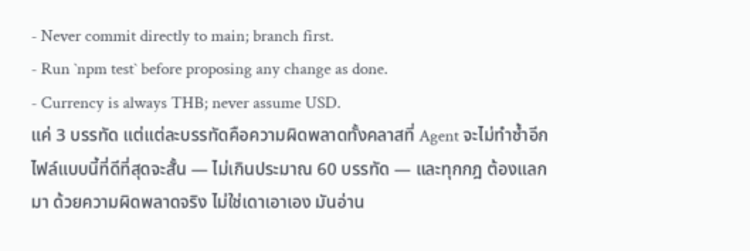- Never commit directly to main; branch first.
- Run `npm test` before proposing any change as done.
- Currency is always THB; never assume USD.
แค่ 3 บรรทัด แต่แต่ละบรรทัดคือความผิดพลาดทั้งคลาสที่ Agent จะไม่ทำซ้ำอีก ไฟล์แบบนี้ที่ดีที่สุดจะสั้น — ไม่เกินประมาณ 60 บรรทัด — และทุกกฎ ต้องแลกมา ด้วยความผิดพลาดจริง ไม่ใช่เดาเอาเอง มันอ่าน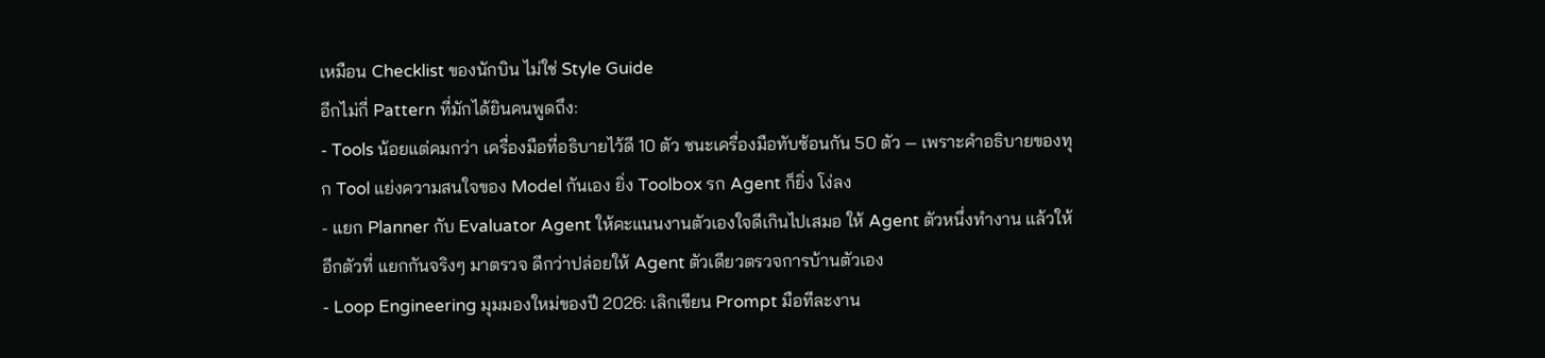เหมือน Checklist ของนักบิน ไม่ใช่ Style Guide
อีกไม่กี่ Pattern ที่มักได้ยินคนพูดถึง:
- Tools น้อยแต่คมกว่า เครื่องมือที่อธิบายไว้ดี 10 ตัว ชนะเครื่องมือทับซ้อนกัน 50 ตัว — เพราะคำอธิบายของทุก Tool แย่งความสนใจของ Model กันเอง ยิ่ง Toolbox รก Agent ก็ยิ่ง โง่ลง
- แยก Planner กับ Evaluator Agent ให้คะแนนงานตัวเองใจดีเกินไปเสมอ ให้ Agent ตัวหนึ่งทำงาน แล้วให้อีกตัวที่ แยกกันจริงๆ มาตรวจ ดีกว่าปล่อยให้ Agent ตัวเดียวตรวจการบ้านตัวเอง
- Loop Engineering มุมมองใหม่ของปี 2026: เลิกเขียน Prompt มือทีละงาน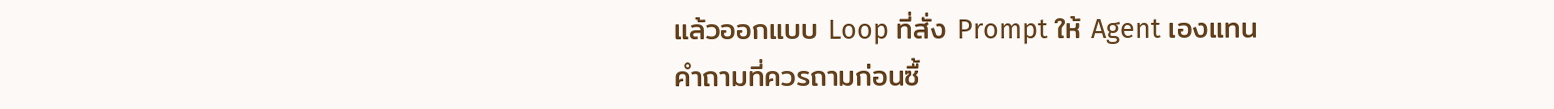แล้วออกแบบ Loop ที่สั่ง Prompt ให้ Agent เองแทน
คำถามที่ควรถามก่อนซื้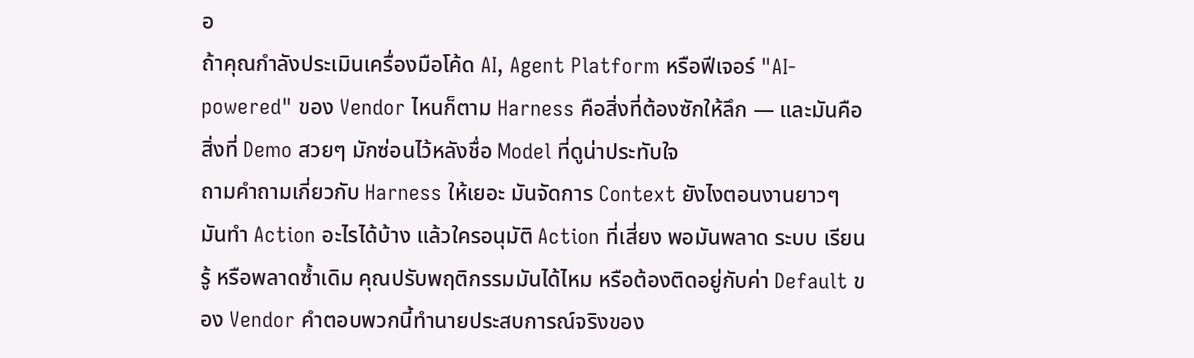อ
ถ้าคุณกำลังประเมินเครื่องมือโค้ด AI, Agent Platform หรือฟีเจอร์ "AI-powered" ของ Vendor ไหนก็ตาม Harness คือสิ่งที่ต้องซักให้ลึก — และมันคือสิ่งที่ Demo สวยๆ มักซ่อนไว้หลังชื่อ Model ที่ดูน่าประทับใจ
ถามคำถามเกี่ยวกับ Harness ให้เยอะ มันจัดการ Context ยังไงตอนงานยาวๆ มันทำ Action อะไรได้บ้าง แล้วใครอนุมัติ Action ที่เสี่ยง พอมันพลาด ระบบ เรียนรู้ หรือพลาดซ้ำเดิม คุณปรับพฤติกรรมมันได้ไหม หรือต้องติดอยู่กับค่า Default ของ Vendor คำตอบพวกนี้ทำนายประสบการณ์จริงของ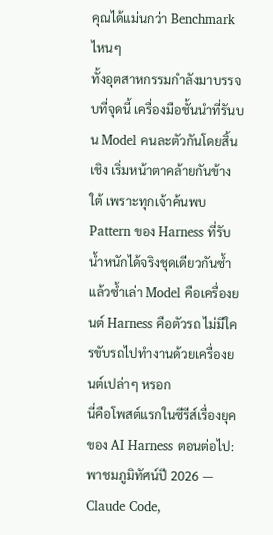คุณได้แม่นกว่า Benchmark ไหนๆ
ทั้งอุตสาหกรรมกำลังมาบรรจบที่จุดนี้ เครื่องมือชั้นนำที่รันบน Model คนละตัวกันโดยสิ้นเชิง เริ่มหน้าตาคล้ายกันข้างใต้ เพราะทุกเจ้าค้นพบ Pattern ของ Harness ที่รับน้ำหนักได้จริงชุดเดียวกันซ้ำแล้วซ้ำเล่า Model คือเครื่องยนต์ Harness คือตัวรถ ไม่มีใครขับรถไปทำงานด้วยเครื่องยนต์เปล่าๆ หรอก
นี่คือโพสต์แรกในซีรีส์เรื่องยุคของ AI Harness ตอนต่อไป: พาชมภูมิทัศน์ปี 2026 — Claude Code,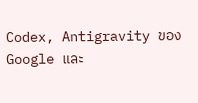Codex, Antigravity ของ Google และ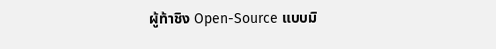ผู้ท้าชิง Open-Source แบบมิ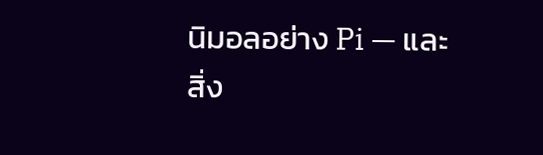นิมอลอย่าง Pi — และสิ่ง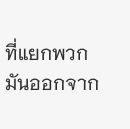ที่แยกพวกมันออกจาก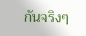กันจริงๆ